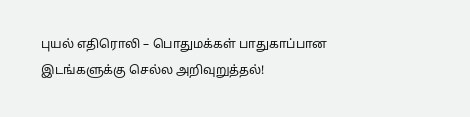புயல் எதிரொலி – பொதுமக்கள் பாதுகாப்பான இடங்களுக்கு செல்ல அறிவுறுத்தல்!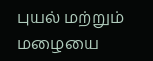புயல் மற்றும் மழையை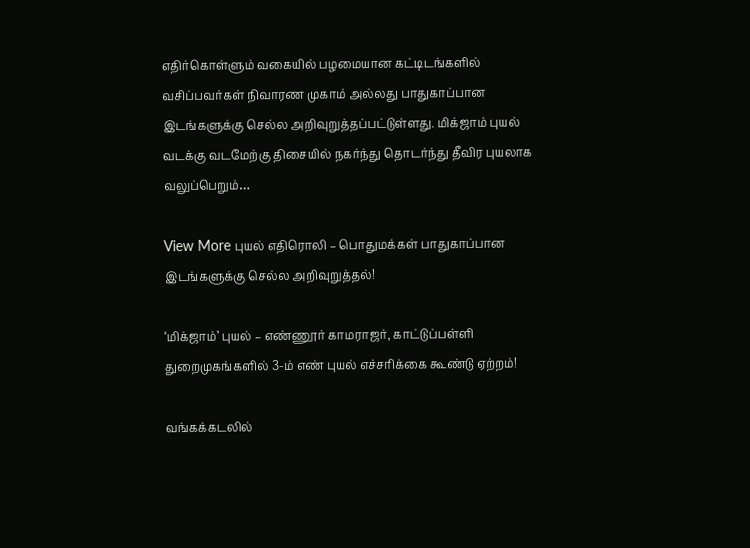எதிர்கொள்ளும் வகையில் பழமையான கட்டிடங்களில் வசிப்பவர்கள் நிவாரண முகாம் அல்லது பாதுகாப்பான இடங்களுக்கு செல்ல அறிவுறுத்தப்பட்டுள்ளது. மிக்ஜாம் புயல் வடக்கு வடமேற்கு திசையில் நகர்ந்து தொடர்ந்து தீவிர புயலாக வலுப்பெறும்…

View More புயல் எதிரொலி – பொதுமக்கள் பாதுகாப்பான இடங்களுக்கு செல்ல அறிவுறுத்தல்!

‘மிக்ஜாம்’ புயல் – எண்ணூர் காமராஜர், காட்டுப்பள்ளி துறைமுகங்களில் 3-ம் எண் புயல் எச்சரிக்கை கூண்டு ஏற்றம்!

வங்கக்கடலில்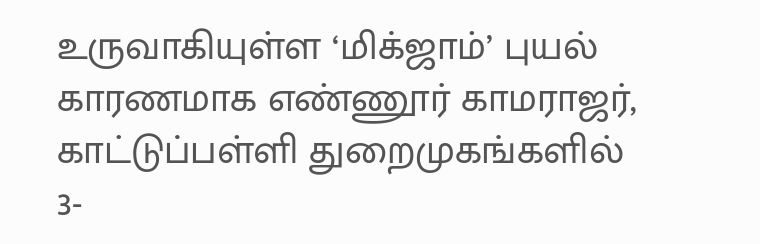உருவாகியுள்ள ‘மிக்ஜாம்’ புயல் காரணமாக எண்ணூர் காமராஜர், காட்டுப்பள்ளி துறைமுகங்களில் 3-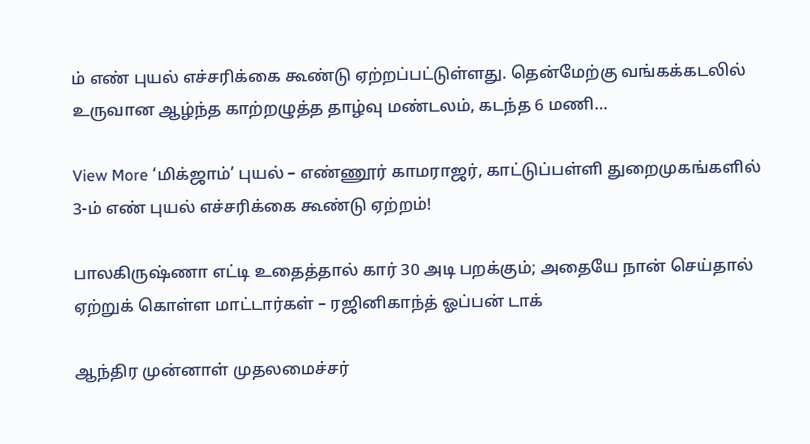ம் எண் புயல் எச்சரிக்கை கூண்டு ஏற்றப்பட்டுள்ளது. தென்மேற்கு வங்கக்கடலில் உருவான ஆழ்ந்த காற்றழுத்த தாழ்வு மண்டலம், கடந்த 6 மணி…

View More ‘மிக்ஜாம்’ புயல் – எண்ணூர் காமராஜர், காட்டுப்பள்ளி துறைமுகங்களில் 3-ம் எண் புயல் எச்சரிக்கை கூண்டு ஏற்றம்!

பாலகிருஷ்ணா எட்டி உதைத்தால் கார் 30 அடி பறக்கும்; அதையே நான் செய்தால் ஏற்றுக் கொள்ள மாட்டார்கள் – ரஜினிகாந்த் ஓப்பன் டாக்

ஆந்திர முன்னாள் முதலமைச்சர்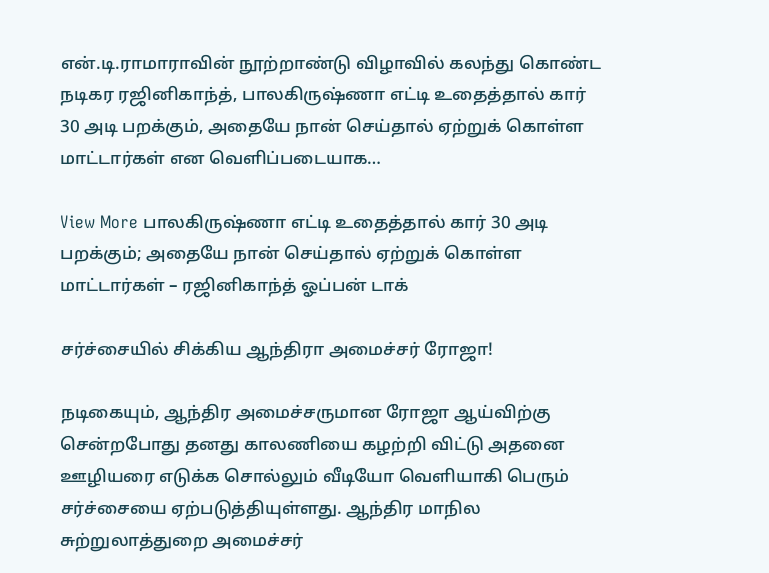என்.டி.ராமாராவின் நூற்றாண்டு விழாவில் கலந்து கொண்ட நடிகர ரஜினிகாந்த், பாலகிருஷ்ணா எட்டி உதைத்தால் கார் 30 அடி பறக்கும், அதையே நான் செய்தால் ஏற்றுக் கொள்ள மாட்டார்கள் என வெளிப்படையாக…

View More பாலகிருஷ்ணா எட்டி உதைத்தால் கார் 30 அடி பறக்கும்; அதையே நான் செய்தால் ஏற்றுக் கொள்ள மாட்டார்கள் – ரஜினிகாந்த் ஓப்பன் டாக்

சர்ச்சையில் சிக்கிய ஆந்திரா அமைச்சர் ரோஜா!

நடிகையும், ஆந்திர அமைச்சருமான ரோஜா ஆய்விற்கு சென்றபோது தனது காலணியை கழற்றி விட்டு அதனை ஊழியரை எடுக்க சொல்லும் வீடியோ வெளியாகி பெரும் சர்ச்சையை ஏற்படுத்தியுள்ளது. ஆந்திர மாநில சுற்றுலாத்துறை அமைச்சர்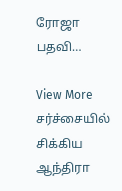ரோஜா பதவி…

View More சர்ச்சையில் சிக்கிய ஆந்திரா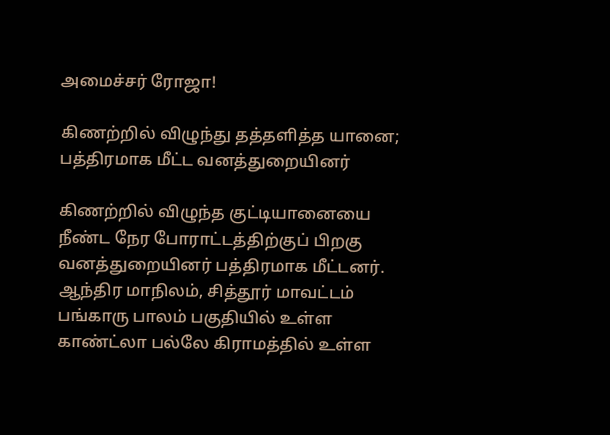அமைச்சர் ரோஜா!

கிணற்றில் விழுந்து தத்தளித்த யானை; பத்திரமாக மீட்ட வனத்துறையினர்

கிணற்றில் விழுந்த குட்டியானையை நீண்ட நேர போராட்டத்திற்குப் பிறகு வனத்துறையினர் பத்திரமாக மீட்டனர். ஆந்திர மாநிலம், சித்தூர் மாவட்டம் பங்காரு பாலம் பகுதியில் உள்ள காண்ட்லா பல்லே கிராமத்தில் உள்ள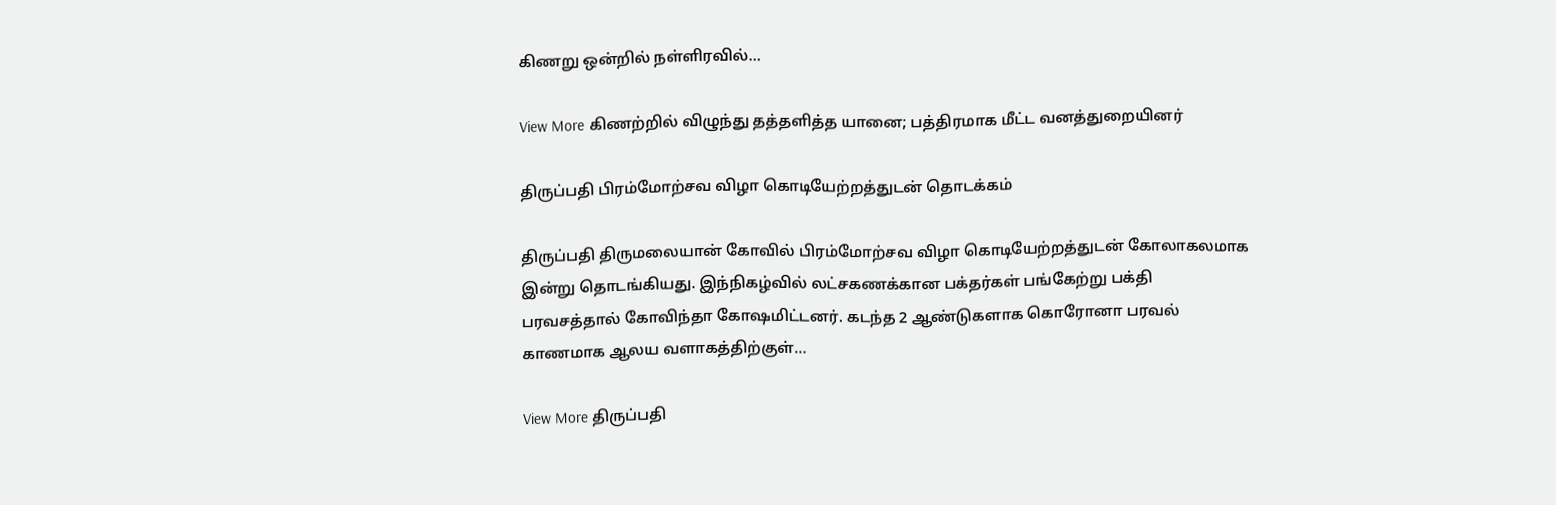கிணறு ஒன்றில் நள்ளிரவில்…

View More கிணற்றில் விழுந்து தத்தளித்த யானை; பத்திரமாக மீட்ட வனத்துறையினர்

திருப்பதி பிரம்மோற்சவ விழா கொடியேற்றத்துடன் தொடக்கம்

திருப்பதி திருமலையான் கோவில் பிரம்மோற்சவ விழா கொடியேற்றத்துடன் கோலாகலமாக இன்று தொடங்கியது. இந்நிகழ்வில் லட்சகணக்கான பக்தர்கள் பங்கேற்று பக்தி பரவசத்தால் கோவிந்தா கோஷமிட்டனர். கடந்த 2 ஆண்டுகளாக கொரோனா பரவல் காணமாக ஆலய வளாகத்திற்குள்…

View More திருப்பதி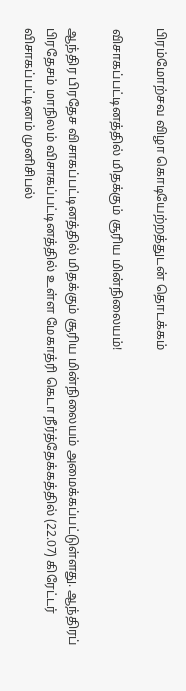பிரம்மோற்சவ விழா கொடியேற்றத்துடன் தொடக்கம்

விசாகப்பட்டினத்தில் மிதக்கும் சூரிய மின்நிலையம்!

ஆந்திர பிரதேச விசாகப்பட்டினத்தில் மிதக்கும் சூரிய மின்நிலையம் அமைக்கப்பட்டுள்ளது. ஆந்திரப் பிரதேசம் மாநிலம் விசாகப்பட்டினத்தில் உள்ள மேகாத்ரி கெடா நீர்த்தேக்கத்தில் (22.07) கிரேட்டர் விசாகப்பட்டினம் முனிசிபல்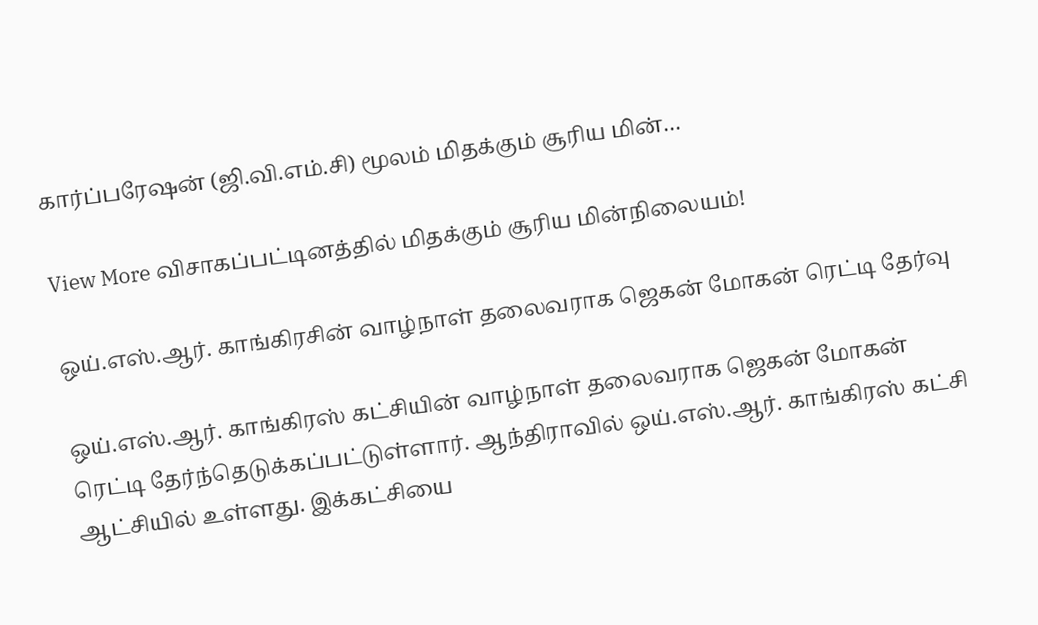கார்ப்பரேஷன் (ஜி.வி.எம்.சி) மூலம் மிதக்கும் சூரிய மின்…

View More விசாகப்பட்டினத்தில் மிதக்கும் சூரிய மின்நிலையம்!

ஒய்.எஸ்.ஆர். காங்கிரசின் வாழ்நாள் தலைவராக ஜெகன் மோகன் ரெட்டி தேர்வு

ஒய்.எஸ்.ஆர். காங்கிரஸ் கட்சியின் வாழ்நாள் தலைவராக ஜெகன் மோகன் ரெட்டி தேர்ந்தெடுக்கப்பட்டுள்ளார். ஆந்திராவில் ஒய்.எஸ்.ஆர். காங்கிரஸ் கட்சி ஆட்சியில் உள்ளது. இக்கட்சியை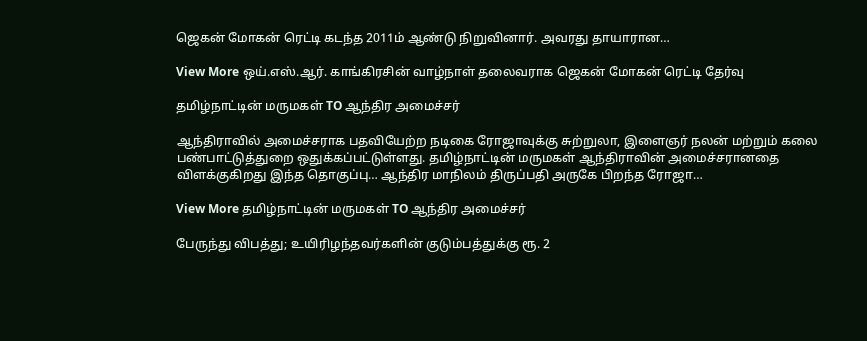ஜெகன் மோகன் ரெட்டி கடந்த 2011ம் ஆண்டு நிறுவினார். அவரது தாயாரான…

View More ஒய்.எஸ்.ஆர். காங்கிரசின் வாழ்நாள் தலைவராக ஜெகன் மோகன் ரெட்டி தேர்வு

தமிழ்நாட்டின் மருமகள் TO ஆந்திர அமைச்சர்

ஆந்திராவில் அமைச்சராக பதவியேற்ற நடிகை ரோஜாவுக்கு சுற்றுலா, இளைஞர் நலன் மற்றும் கலை பண்பாட்டுத்துறை ஒதுக்கப்பட்டுள்ளது. தமிழ்நாட்டின் மருமகள் ஆந்திராவின் அமைச்சரானதை விளக்குகிறது இந்த தொகுப்பு… ஆந்திர மாநிலம் திருப்பதி அருகே பிறந்த ரோஜா…

View More தமிழ்நாட்டின் மருமகள் TO ஆந்திர அமைச்சர்

பேருந்து விபத்து; உயிரிழந்தவர்களின் குடும்பத்துக்கு ரூ. 2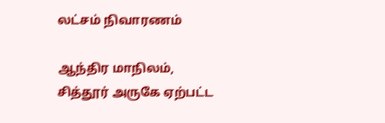லட்சம் நிவாரணம்

ஆந்திர மாநிலம், சித்தூர் அருகே ஏற்பட்ட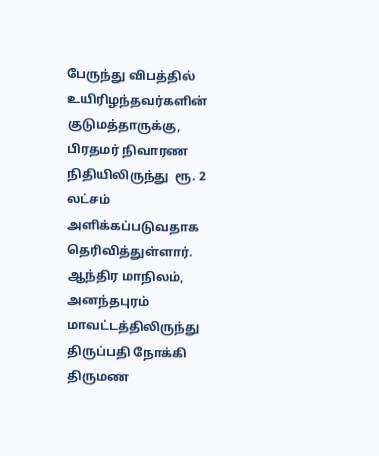பேருந்து விபத்தில் உயிரிழந்தவர்களின் குடுமத்தாருக்கு, பிரதமர் நிவாரண நிதியிலிருந்து  ரூ. 2 லட்சம் அளிக்கப்படுவதாக தெரிவித்துள்ளார். ஆந்திர மாநிலம், அனந்தபுரம் மாவட்டத்திலிருந்து திருப்பதி நோக்கி திருமண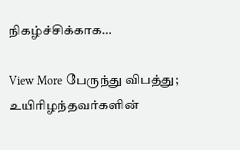நிகழ்ச்சிக்காக…

View More பேருந்து விபத்து; உயிரிழந்தவர்களின்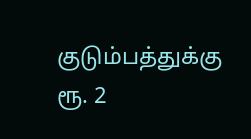குடும்பத்துக்கு ரூ. 2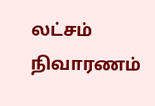லட்சம் நிவாரணம்